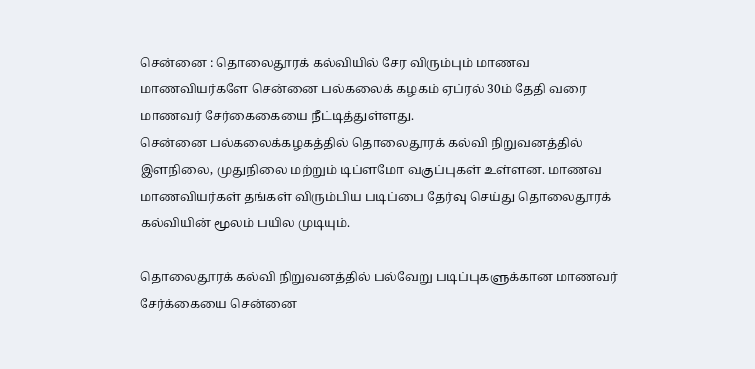சென்னை : தொலைதூரக் கல்வியில் சேர விரும்பும் மாணவ மாணவியர்களே சென்னை பல்கலைக் கழகம் ஏப்ரல் 30ம் தேதி வரை மாணவர் சேர்கைகையை நீட்டித்துள்ளது.
சென்னை பல்கலைக்கழகத்தில் தொலைதூரக் கல்வி நிறுவனத்தில் இளநிலை, முதுநிலை மற்றும் டிப்ளமோ வகுப்புகள் உள்ளன. மாணவ மாணவியர்கள் தங்கள் விரும்பிய படிப்பை தேர்வு செய்து தொலைதூரக் கல்வியின் மூலம் பயில முடியும்.

தொலைதூரக் கல்வி நிறுவனத்தில் பல்வேறு படிப்புகளுக்கான மாணவர் சேர்க்கையை சென்னை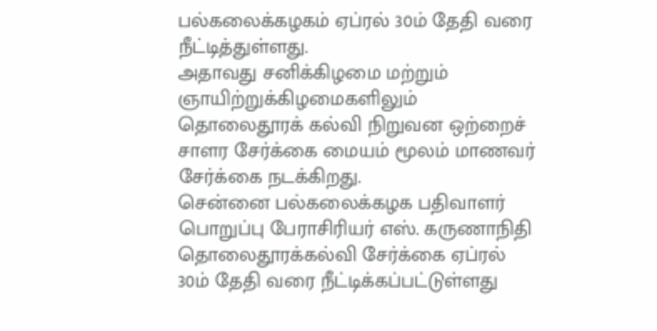பல்கலைக்கழகம் ஏப்ரல் 30ம் தேதி வரை நீட்டித்துள்ளது.
அதாவது சனிக்கிழமை மற்றும் ஞாயிற்றுக்கிழமைகளிலும் தொலைதூரக் கல்வி நிறுவன ஒற்றைச் சாளர சேர்க்கை மையம் மூலம் மாணவர் சேர்க்கை நடக்கிறது.
சென்னை பல்கலைக்கழக பதிவாளர் பொறுப்பு பேராசிரியர் எஸ். கருணாநிதி தொலைதூரக்கல்வி சேர்க்கை ஏப்ரல் 30ம் தேதி வரை நீட்டிக்கப்பட்டுள்ளது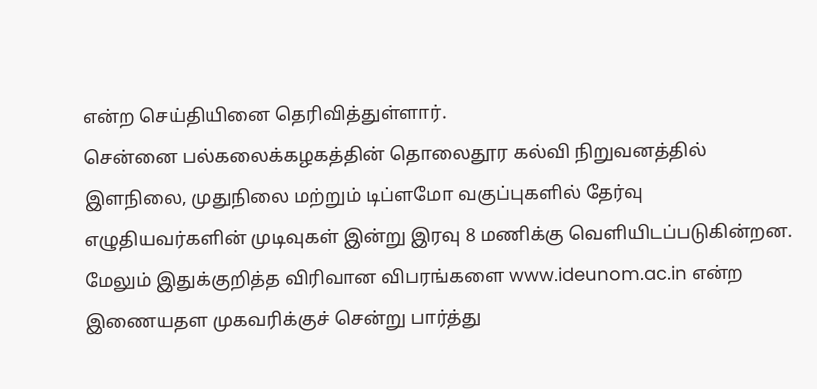என்ற செய்தியினை தெரிவித்துள்ளார்.
சென்னை பல்கலைக்கழகத்தின் தொலைதூர கல்வி நிறுவனத்தில் இளநிலை, முதுநிலை மற்றும் டிப்ளமோ வகுப்புகளில் தேர்வு எழுதியவர்களின் முடிவுகள் இன்று இரவு 8 மணிக்கு வெளியிடப்படுகின்றன.
மேலும் இதுக்குறித்த விரிவான விபரங்களை www.ideunom.ac.in என்ற இணையதள முகவரிக்குச் சென்று பார்த்து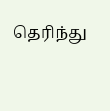தெரிந்து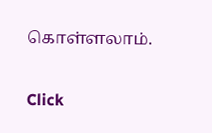கொள்ளலாம்.


Click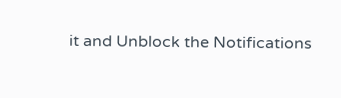it and Unblock the Notifications